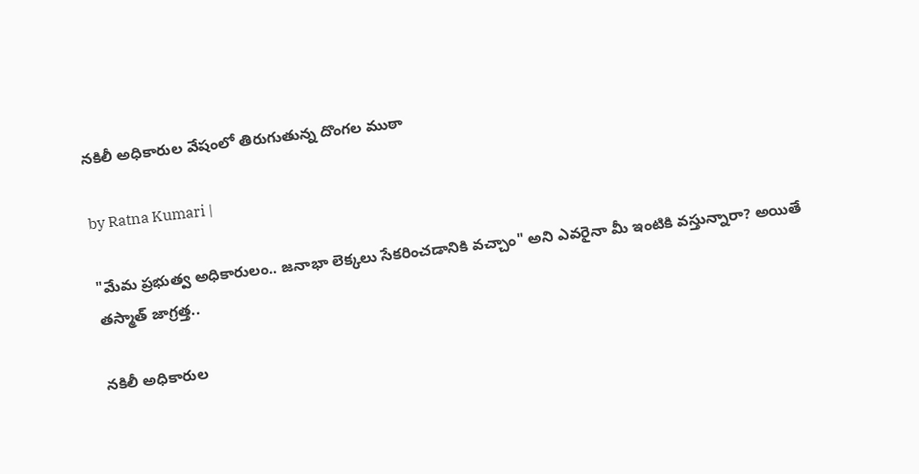నకిలీ అధికారుల వేషంలో తిరుగుతున్న దొంగల ముఠా

by Ratna Kumari |

"మేమ ప్ర‌భుత్వ అధికారులం.. జనాభా లెక్కలు సేకరించడానికి వచ్చాం" అని ఎవరైనా మీ ఇంటికి వస్తున్నారా? అయితే తస్మాత్ జాగ్రత్త..

నకిలీ అధికారుల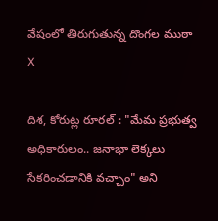వేషంలో తిరుగుతున్న దొంగల ముఠా
X

దిశ, కోరుట్ల రూరల్ : "మేమ ప్ర‌భుత్వ అధికారులం.. జనాభా లెక్కలు సేకరించడానికి వచ్చాం" అని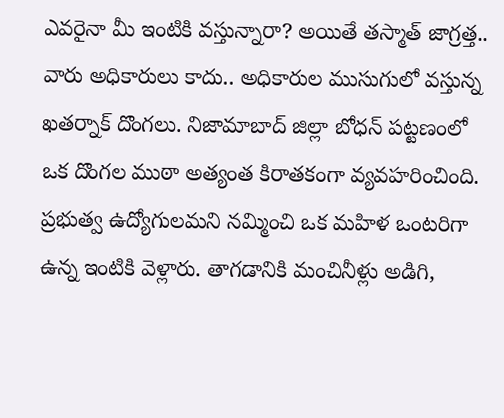ఎవరైనా మీ ఇంటికి వస్తున్నారా? అయితే తస్మాత్ జాగ్రత్త.. వారు అధికారులు కాదు.. అధికారుల ముసుగులో వస్తున్న ఖతర్నాక్ దొంగలు. నిజామాబాద్ జిల్లా బోధన్ పట్టణంలో ఒక దొంగల ముఠా అత్యంత కిరాతకంగా వ్యవహరించింది. ప్రభుత్వ ఉద్యోగులమని నమ్మించి ఒక మహిళ ఒంటరిగా ఉన్న ఇంటికి వెళ్లారు. తాగడానికి మంచినీళ్లు అడిగి,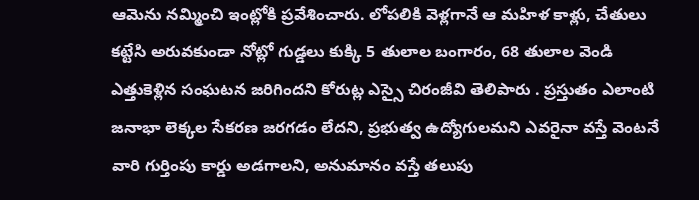ఆమెను నమ్మించి ఇంట్లోకి ప్రవేశించారు. లోపలికి వెళ్లగానే ఆ మహిళ కాళ్లు, చేతులు కట్టేసి అరువకుండా నోట్లో గుడ్డలు కుక్కి 5 తులాల బంగారం, 68 తులాల వెండి ఎత్తుకెళ్లిన సంఘటన జరిగిందని కోరుట్ల ఎస్సై చిరంజీవి తెలిపారు . ప్రస్తుతం ఎలాంటి జనాభా లెక్కల సేకరణ జరగడం లేదని, ప్రభుత్వ ఉద్యోగులమని ఎవరైనా వస్తే వెంటనే వారి గుర్తింపు కార్డు అడగాలని, అనుమానం వస్తే తలుపు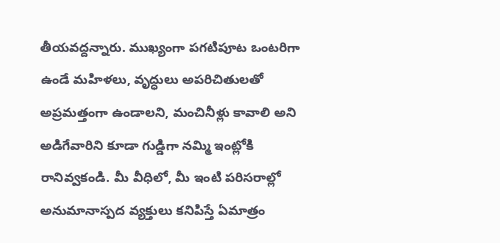తీయవద్దన్నారు. ముఖ్యంగా పగటిపూట ఒంటరిగా ఉండే మహిళలు, వృద్ధులు అపరిచితులతో అప్రమత్తంగా ఉండాలని, మంచినీళ్లు కావాలి అని అడిగేవారిని కూడా గుడ్డిగా నమ్మి ఇంట్లోకి రానివ్వకండి. మీ వీధిలో, మీ ఇంటి పరిసరాల్లో అనుమానాస్పద వ్యక్తులు కనిపిస్తే ఏమాత్రం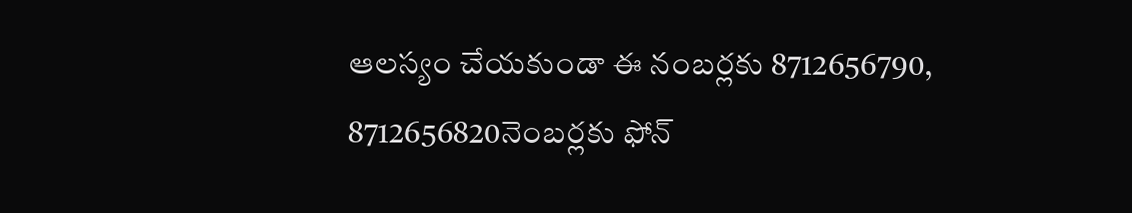ఆలస్యం చేయకుండా ఈ నంబర్లకు 8712656790, 8712656820నెంబర్లకు ఫోన్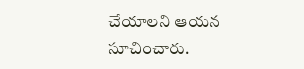చేయాలని ఆయన సూచించారు.